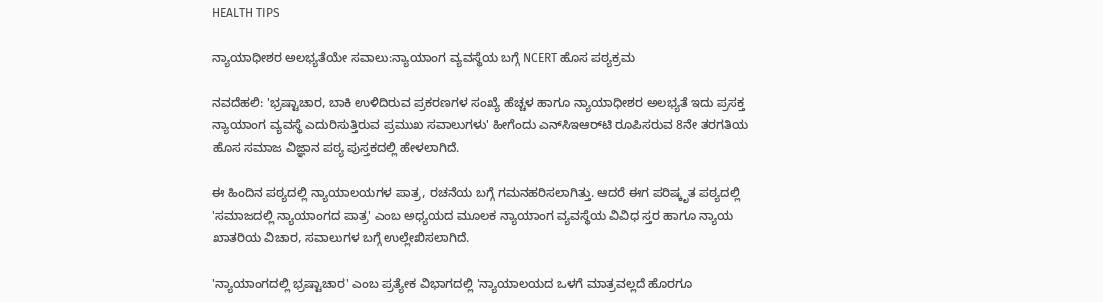HEALTH TIPS

ನ್ಯಾಯಾಧೀಶರ ಅಲಭ್ಯತೆಯೇ ಸವಾಲು:ನ್ಯಾಯಾಂಗ ವ್ಯವಸ್ಥೆಯ ಬಗ್ಗೆ NCERT ಹೊಸ ಪಠ್ಯಕ್ರಮ

ನವದೆಹಲಿ: 'ಭ್ರಷ್ಟಾಚಾರ, ಬಾಕಿ ಉಳಿದಿರುವ ಪ್ರಕರಣಗಳ ಸಂಖ್ಯೆ ಹೆಚ್ಚಳ ಹಾಗೂ ನ್ಯಾಯಾಧೀಶರ ಅಲಭ್ಯತೆ ಇದು ಪ್ರಸಕ್ತ ನ್ಯಾಯಾಂಗ ವ್ಯವಸ್ಥೆ ಎದುರಿಸುತ್ತಿರುವ ಪ್ರಮುಖ ಸವಾಲುಗಳು' ಹೀಗೆಂದು ಎನ್‌ಸಿಇಆರ್‌ಟಿ ರೂಪಿಸರುವ 8ನೇ ತರಗತಿಯ ಹೊಸ ಸಮಾಜ ವಿಜ್ಞಾನ ಪಠ್ಯ ಪುಸ್ತಕದಲ್ಲಿ ಹೇಳಲಾಗಿದೆ.

ಈ ಹಿಂದಿನ ಪಠ್ಯದಲ್ಲಿ ನ್ಯಾಯಾಲಯಗಳ ಪಾತ್ರ, ರಚನೆಯ ಬಗ್ಗೆ ಗಮನಹರಿಸಲಾಗಿತ್ತು. ಆದರೆ ಈಗ ಪರಿಷ್ಕೃತ ಪಠ್ಯದಲ್ಲಿ 'ಸಮಾಜದಲ್ಲಿ ನ್ಯಾಯಾಂಗದ ಪಾತ್ರ' ಎಂಬ ಅಧ್ಯಯದ ಮೂಲಕ ನ್ಯಾಯಾಂಗ ವ್ಯವಸ್ಥೆಯ ವಿವಿಧ ಸ್ತರ ಹಾಗೂ ನ್ಯಾಯ ಖಾತರಿಯ ವಿಚಾರ, ಸವಾಲುಗಳ ಬಗ್ಗೆ ಉಲ್ಲೇಖಿಸಲಾಗಿದೆ.

'ನ್ಯಾಯಾಂಗದಲ್ಲಿ ಭ್ರಷ್ಟಾಚಾರ' ಎಂಬ ಪ್ರತ್ಯೇಕ ವಿಭಾಗದಲ್ಲಿ 'ನ್ಯಾಯಾಲಯದ ಒಳಗೆ ಮಾತ್ರವಲ್ಲದೆ ಹೊರಗೂ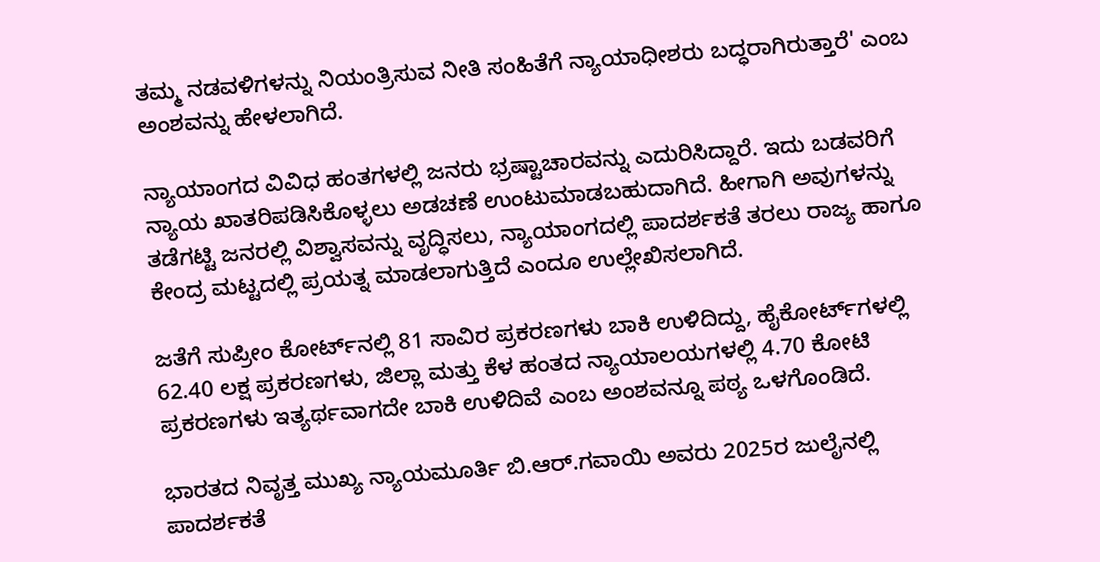ತಮ್ಮ ನಡವಳಿಗಳನ್ನು ನಿಯಂತ್ರಿಸುವ ನೀತಿ ಸಂಹಿತೆಗೆ ನ್ಯಾಯಾಧೀಶರು ಬದ್ಧರಾಗಿರುತ್ತಾರೆ' ಎಂಬ ಅಂಶವನ್ನು ಹೇಳಲಾಗಿದೆ.

ನ್ಯಾಯಾಂಗದ ವಿವಿಧ ಹಂತಗಳಲ್ಲಿ ಜನರು ಭ್ರಷ್ಟಾಚಾರವನ್ನು ಎದುರಿಸಿದ್ದಾರೆ. ಇದು ಬಡವರಿಗೆ ನ್ಯಾಯ ಖಾತರಿಪಡಿಸಿಕೊಳ್ಳಲು ಅಡಚಣೆ ಉಂಟುಮಾಡಬಹುದಾಗಿದೆ. ಹೀಗಾಗಿ ಅವುಗಳನ್ನು ತಡೆಗಟ್ಟಿ ಜನರಲ್ಲಿ ವಿಶ್ವಾಸವನ್ನು ವೃದ್ಧಿಸಲು, ನ್ಯಾಯಾಂಗದಲ್ಲಿ ಪಾದರ್ಶಕತೆ ತರಲು ರಾಜ್ಯ ಹಾಗೂ ಕೇಂದ್ರ ಮಟ್ಟದಲ್ಲಿ ಪ್ರಯತ್ನ ಮಾಡಲಾಗುತ್ತಿದೆ ಎಂದೂ ಉಲ್ಲೇಖಿಸಲಾಗಿದೆ.

ಜತೆಗೆ ಸುಪ್ರೀಂ ಕೋರ್ಟ್‌ನಲ್ಲಿ 81 ಸಾವಿರ ಪ್ರಕರಣಗಳು ಬಾಕಿ ಉಳಿದಿದ್ದು, ಹೈಕೋರ್ಟ್‌ಗಳಲ್ಲಿ 62.40 ಲಕ್ಷ ಪ‍್ರಕರಣಗಳು, ಜಿಲ್ಲಾ ಮತ್ತು ಕೆಳ ಹಂತದ ನ್ಯಾಯಾಲಯಗಳಲ್ಲಿ 4.70 ಕೋಟಿ ಪ್ರಕರಣಗಳು ಇತ್ಯರ್ಥವಾಗದೇ ಬಾಕಿ ಉಳಿದಿವೆ ಎಂಬ ಅಂಶವನ್ನೂ ‍ಪಠ್ಯ ಒಳಗೊಂಡಿದೆ.

ಭಾರತದ ನಿವೃತ್ತ ಮುಖ್ಯ ನ್ಯಾಯಮೂರ್ತಿ ಬಿ.ಆರ್‌.ಗವಾಯಿ ಅವರು 2025ರ ಜುಲೈನಲ್ಲಿ ಪಾದರ್ಶಕತೆ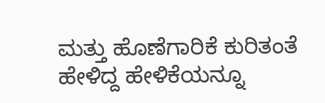ಮತ್ತು ಹೊಣೆಗಾರಿಕೆ ಕುರಿತಂತೆ ಹೇಳಿದ್ದ ಹೇಳಿಕೆಯನ್ನೂ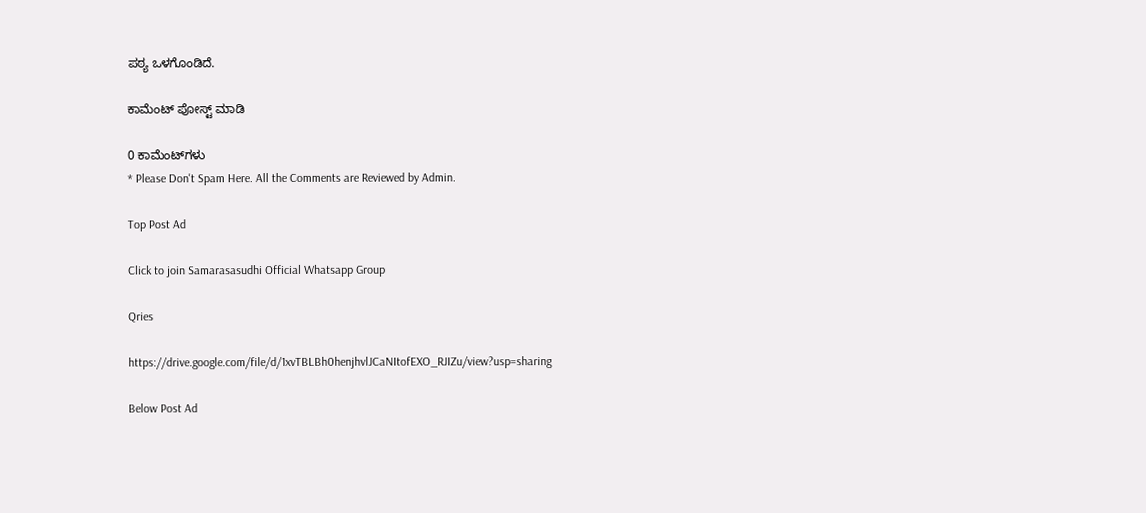ಪ‍ಠ್ಯ ಒಳಗೊಂಡಿದೆ.

ಕಾಮೆಂಟ್‌‌ ಪೋಸ್ಟ್‌ ಮಾಡಿ

0 ಕಾಮೆಂಟ್‌ಗಳು
* Please Don't Spam Here. All the Comments are Reviewed by Admin.

Top Post Ad

Click to join Samarasasudhi Official Whatsapp Group

Qries

https://drive.google.com/file/d/1xvTBLBh0henjhvlJCaNItofEXO_RJIZu/view?usp=sharing

Below Post Ad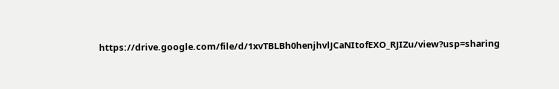https://drive.google.com/file/d/1xvTBLBh0henjhvlJCaNItofEXO_RJIZu/view?usp=sharing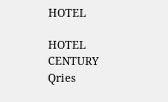HOTEL

HOTEL
CENTURY
Qries